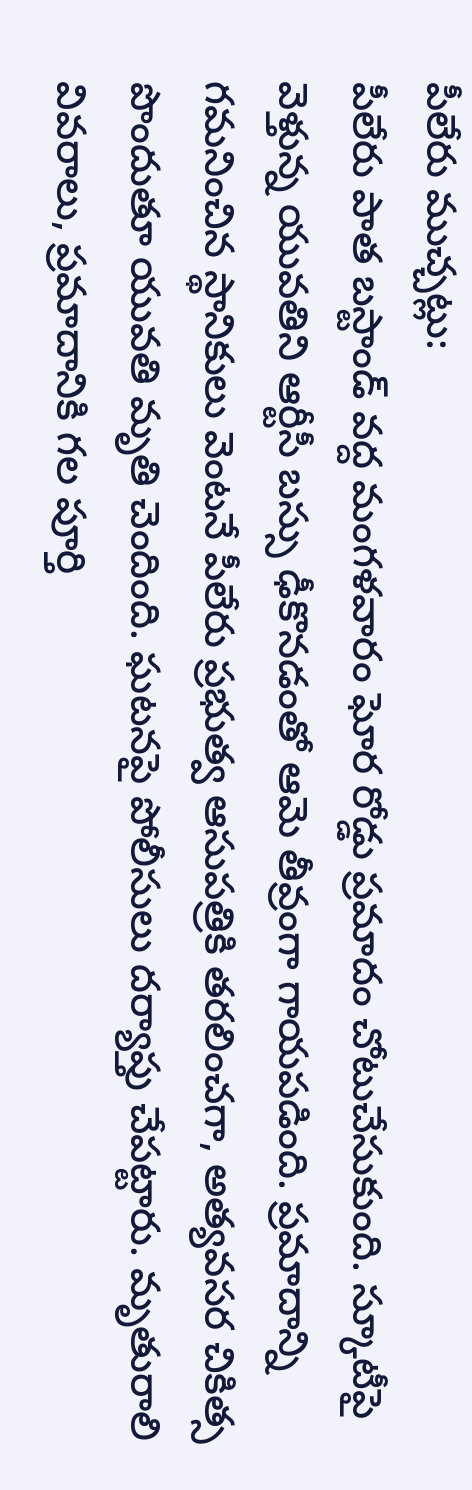పీలేరు ముచ్చట్లు:
పీలేరు పాత బస్టాండ్ వద్ద మంగళవారం ఘోర రోడ్డు ప్రమాదం చోటుచేసుకుంది. స్కూటీపై వెళ్తున్న యువతిని ఆర్టీసీ బస్సు ఢీకొనడంతో ఆమె తీవ్రంగా గాయపడింది. ప్రమాదాన్ని గమనించిన స్థానికులు వెంటనే పీలేరు ప్రభుత్వ ఆసుపత్రికి తరలించగా, అత్యవసర చికిత్స పొందుతూ యువతి మృతి చెందింది. ఘటనపై పోలీసులు దర్యాప్తు చేపట్టారు. మృతురాలి వివరాలు, ప్రమాదానికి గల పూర్తి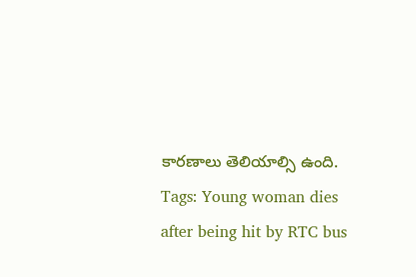కారణాలు తెలియాల్సి ఉంది.
Tags: Young woman dies after being hit by RTC bus